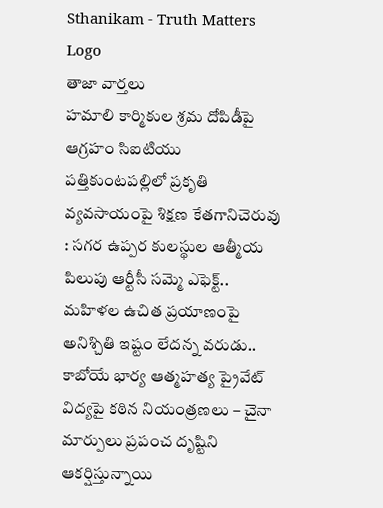Sthanikam - Truth Matters
Logo
తాజా వార్తలు
హమాలి కార్మికుల శ్రమ దోపిడీపై ఆగ్రహం సిఐటియు పత్తికుంటపల్లిలో ప్రకృతి వ్యవసాయంపై శిక్షణ కేతగానిచెరువు : సగర ఉప్పర కులస్థుల ఆత్మీయ పిలుపు ఆర్టీసీ సమ్మె ఎఫెక్ట్.. మహిళల ఉచిత ప్రయాణంపై అనిశ్చితి ఇష్టం లేదన్న వరుడు.. కాబోయే భార్య ఆత్మహత్య ప్రైవేట్ విద్యపై కఠిన నియంత్రణలు – చైనా మార్పులు ప్రపంచ దృష్టిని ఆకర్షిస్తున్నాయి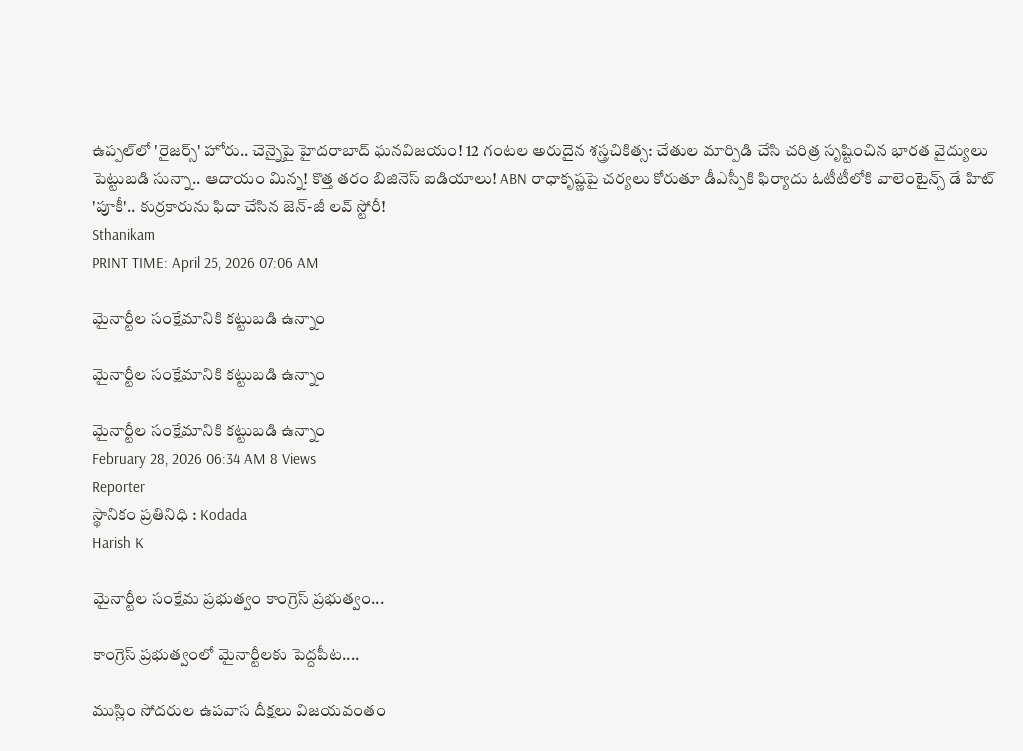ఉప్పల్‌లో 'రైజర్స్' హోరు.. చెన్నైపై హైదరాబాద్ ఘనవిజయం! 12 గంటల అరుదైన శస్త్రచికిత్స: చేతుల మార్పిడి చేసి చరిత్ర సృష్టించిన భారత వైద్యులు పెట్టుబడి సున్నా.. ఆదాయం మిన్న! కొత్త తరం బిజినెస్ ఐడియాలు! ABN రాధాకృష్ణపై చర్యలు కోరుతూ డీఎస్పీకి ఫిర్యాదు ఓటీటీలోకి వాలెంటైన్స్ డే హిట్ 'పూకీ'.. కుర్రకారును ఫిదా చేసిన జెన్-జీ లవ్ స్టోరీ!
Sthanikam
PRINT TIME: April 25, 2026 07:06 AM

మైనార్టీల సంక్షేమానికి కట్టుబడి ఉన్నాం

మైనార్టీల సంక్షేమానికి కట్టుబడి ఉన్నాం

మైనార్టీల సంక్షేమానికి కట్టుబడి ఉన్నాం
February 28, 2026 06:34 AM 8 Views
Reporter
స్థానికం ప్రతినిధి : Kodada
Harish K

మైనార్టీల సంక్షేమ ప్రభుత్వం కాంగ్రెస్ ప్రభుత్వం...

కాంగ్రెస్ ప్రభుత్వంలో మైనార్టీలకు పెద్దపీట....

ముస్లిం సోదరుల ఉపవాస దీక్షలు విజయవంతం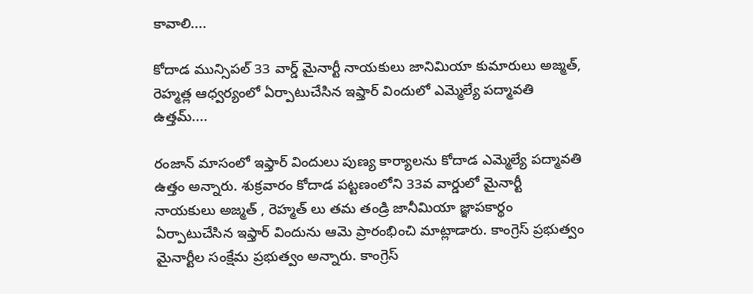కావాలి....

కోదాడ మున్సిపల్ 33 వార్డ్ మైనార్టీ నాయకులు జానిమియా కుమారులు అజ్మత్, రెహ్మత్ల ఆధ్వర్యంలో ఏర్పాటుచేసిన ఇఫ్తార్ విందులో ఎమ్మెల్యే పద్మావతి ఉత్తమ్....

రంజాన్ మాసంలో ఇఫ్తార్ విందులు పుణ్య కార్యాలను కోదాడ ఎమ్మెల్యే పద్మావతి ఉత్తం అన్నారు. శుక్రవారం కోదాడ పట్టణంలోని 33వ వార్డులో మైనార్టీ నాయకులు అజ్మత్ , రెహ్మత్ లు తమ తండ్రి జానీమియా జ్ఞాపకార్థం ఏర్పాటుచేసిన ఇఫ్తార్ విందును ఆమె ప్రారంభించి మాట్లాడారు. కాంగ్రెస్ ప్రభుత్వం మైనార్టీల సంక్షేమ ప్రభుత్వం అన్నారు. కాంగ్రెస్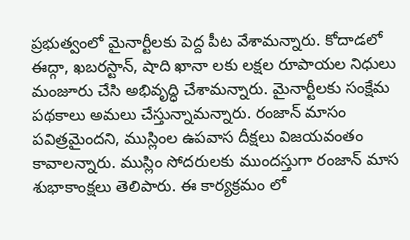ప్రభుత్వంలో మైనార్టీలకు పెద్ద పీట వేశామన్నారు. కోదాడలో ఈద్గా, ఖబరస్టాన్, షాది ఖానా లకు లక్షల రూపాయల నిధులు మంజూరు చేసి అభివృద్ధి చేశామన్నారు. మైనార్టీలకు సంక్షేమ పథకాలు అమలు చేస్తున్నామన్నారు. రంజాన్ మాసం పవిత్రమైందని, ముస్లింల ఉపవాస దీక్షలు విజయవంతం కావాలన్నారు. ముస్లిం సోదరులకు ముందస్తుగా రంజాన్ మాస శుభాకాంక్షలు తెలిపారు. ఈ కార్యక్రమం లో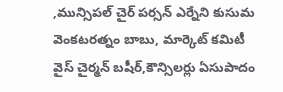,మున్సిపల్ చైర్ పర్సన్ ఎర్నేని కుసుమ వెంకటరత్నం బాబు, మార్కెట్ కమిటీ వైస్ చైర్మన్ బషీర్,కౌన్సిలర్లు ఏసుపాదం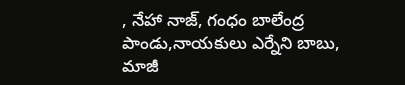, నేహా నాజ్, గంధం బాలేంద్ర పాండు,నాయకులు ఎర్నేని బాబు, మాజీ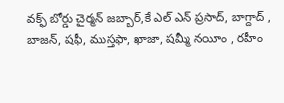వక్ఫ్ బోర్డు చైర్మన్ జబ్బార్,కే ఎల్ ఎన్ ప్రసాద్, బాగ్దాద్ , బాజన్, షఫీ, ముస్తఫా, ఖాజా, షమ్మీ నయీం , రహీం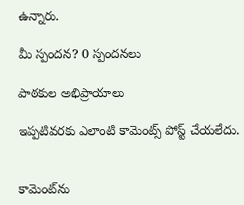ఉన్నారు.

మీ స్పందన? 0 స్పందనలు

పాఠకుల అభిప్రాయాలు

ఇప్పటివరకు ఎలాంటి కామెంట్స్ పోస్ట్ చేయలేదు.


కామెంట్‌ను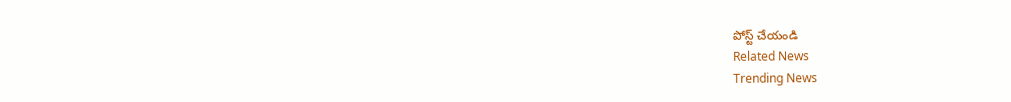పోస్ట్ చేయండి
Related News
Trending News